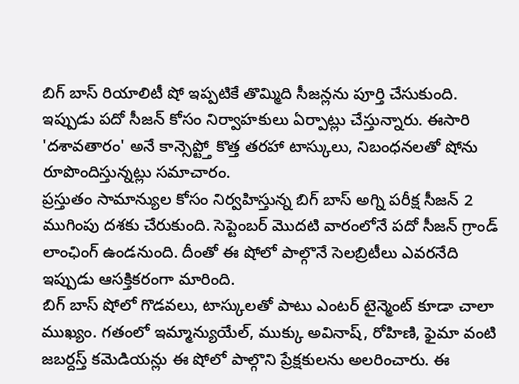బిగ్ బాస్ రియాలిటీ షో ఇప్పటికే తొమ్మిది సీజన్లను పూర్తి చేసుకుంది. ఇప్పుడు పదో సీజన్ కోసం నిర్వాహకులు ఏర్పాట్లు చేస్తున్నారు. ఈసారి 'దశావతారం' అనే కాన్సెప్ట్తో కొత్త తరహా టాస్కులు, నిబంధనలతో షోను రూపొందిస్తున్నట్లు సమాచారం.
ప్రస్తుతం సామాన్యుల కోసం నిర్వహిస్తున్న బిగ్ బాస్ అగ్ని పరీక్ష సీజన్ 2 ముగింపు దశకు చేరుకుంది. సెప్టెంబర్ మొదటి వారంలోనే పదో సీజన్ గ్రాండ్ లాంఛింగ్ ఉండనుంది. దీంతో ఈ షోలో పాల్గొనే సెలబ్రిటీలు ఎవరనేది ఇప్పుడు ఆసక్తికరంగా మారింది.
బిగ్ బాస్ షోలో గొడవలు, టాస్కులతో పాటు ఎంటర్ టైన్మెంట్ కూడా చాలా ముఖ్యం. గతంలో ఇమ్మాన్యుయేల్, ముక్కు అవినాష్, రోహిణి, ఫైమా వంటి జబర్దస్త్ కమెడియన్లు ఈ షోలో పాల్గొని ప్రేక్షకులను అలరించారు. ఈ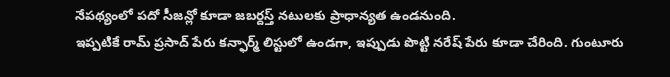నేపథ్యంలో పదో సీజన్లో కూడా జబర్దస్త్ నటులకు ప్రాధాన్యత ఉండనుంది.
ఇప్పటికే రామ్ ప్రసాద్ పేరు కన్ఫార్మ్ లిస్టులో ఉండగా, ఇప్పుడు పొట్టి నరేష్ పేరు కూడా చేరింది. గుంటూరు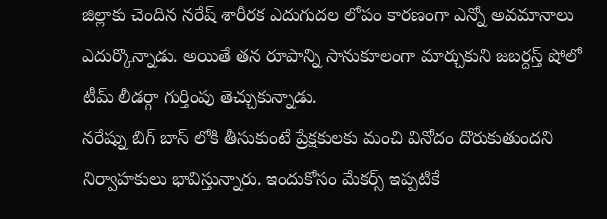జిల్లాకు చెందిన నరేష్ శారీరక ఎదుగుదల లోపం కారణంగా ఎన్నో అవమానాలు ఎదుర్కొన్నాడు. అయితే తన రూపాన్ని సానుకూలంగా మార్చుకుని జబర్దస్త్ షోలో టీమ్ లీడర్గా గుర్తింపు తెచ్చుకున్నాడు.
నరేష్ను బిగ్ బాస్ లోకి తీసుకుంటే ప్రేక్షకులకు మంచి వినోదం దొరుకుతుందని నిర్వాహకులు భావిస్తున్నారు. ఇందుకోసం మేకర్స్ ఇప్పటికే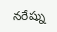నరేష్ను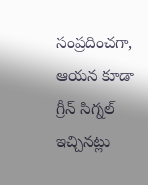సంప్రదించగా, ఆయన కూడా గ్రీన్ సిగ్నల్ ఇచ్చినట్లు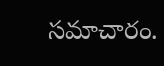సమాచారం.